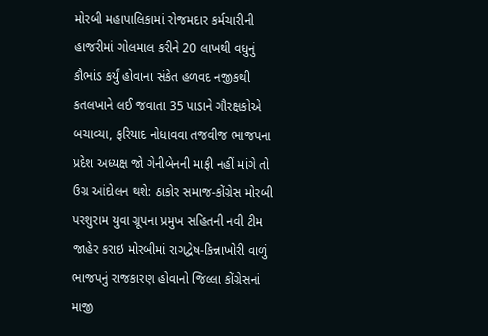મોરબી મહાપાલિકામાં રોજમદાર કર્મચારીની હાજરીમાં ગોલમાલ કરીને 20 લાખથી વધુનું કૌભાંડ કર્યું હોવાના સંકેત હળવદ નજીકથી કતલખાને લઈ જવાતા 35 પાડાને ગૌરક્ષકોએ બચાવ્યા, ફરિયાદ નોધાવવા તજવીજ ભાજપના પ્રદેશ અધ્યક્ષ જો ગેનીબેનની માફી નહીં માંગે તો ઉગ્ર આંદોલન થશે: ઠાકોર સમાજ-કોંગ્રેસ મોરબી પરશુરામ યુવા ગ્રૂપના પ્રમુખ સહિતની નવી ટીમ જાહેર કરાઇ મોરબીમાં રાગદ્વેષ-કિન્નાખોરી વાળું ભાજપનું રાજકારણ હોવાનો જિલ્લા કોંગ્રેસનાં માજી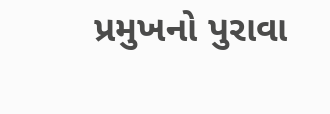પ્રમુખનો પુરાવા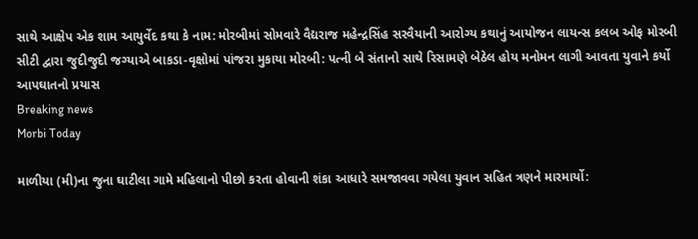સાથે આક્ષેપ એક શામ આયુર્વેદ કથા કે નામ: મોરબીમાં સોમવારે વૈદ્યરાજ મહેન્દ્રસિંહ સરવૈયાની આરોગ્ય કથાનું આયોજન લાયન્સ કલબ ઓફ મોરબી સીટી દ્વારા જુદીજુદી જગ્યાએ બાકડા-વૃક્ષોમાં પાંજરા મુકાયા મોરબી: પત્ની બે સંતાનો સાથે રિસામણે બેઠેલ હોય મનોમન લાગી આવતા યુવાને કર્યો આપઘાતનો પ્રયાસ
Breaking news
Morbi Today

માળીયા (મી)ના જુના ઘાટીલા ગામે મહિલાનો પીછો કરતા હોવાની શંકા આધારે સમજાવવા ગયેલા યુવાન સહિત ત્રણને મારમાર્યો: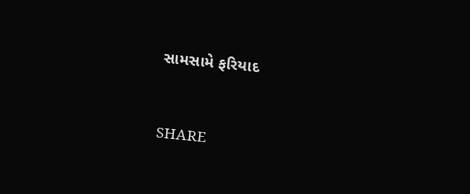સામસામે ફરિયાદ


SHARE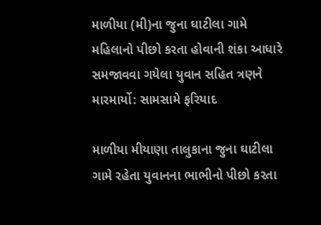માળીયા (મી)ના જુના ઘાટીલા ગામે મહિલાનો પીછો કરતા હોવાની શંકા આધારે સમજાવવા ગયેલા યુવાન સહિત ત્રણને મારમાર્યો: સામસામે ફરિયાદ

માળીયા મીયાણા તાલુકાના જુના ઘાટીલા ગામે રહેતા યુવાનના ભાભીનો પીછો કરતા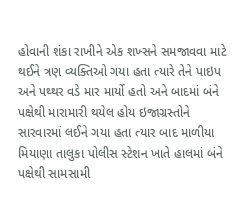હોવાની શંકા રાખીને એક શખ્સને સમજાવવા માટે થઈને ત્રણ વ્યક્તિઓ ગયા હતા ત્યારે તેને પાઇપ અને પથ્થર વડે માર માર્યો હતો અને બાદમાં બંને પક્ષેથી મારામારી થયેલ હોય ઇજાગ્રસ્તોને સારવારમાં લઈને ગયા હતા ત્યાર બાદ માળીયા મિયાણા તાલુકા પોલીસ સ્ટેશન ખાતે હાલમાં બંને પક્ષેથી સામસામી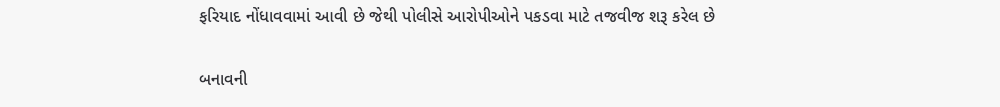ફરિયાદ નોંધાવવામાં આવી છે જેથી પોલીસે આરોપીઓને પકડવા માટે તજવીજ શરૂ કરેલ છે

બનાવની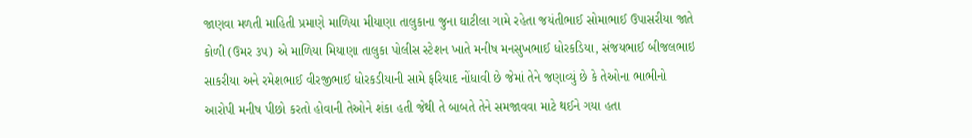જાણવા મળતી માહિતી પ્રમાણે માળિયા મીયાણા તાલુકાના જુના ઘાટીલા ગામે રહેતા જયંતીભાઈ સોમાભાઈ ઉપાસરીયા જાતે કોળી (ઉમર ૩૫) એ માળિયા મિયાણા તાલુકા પોલીસ સ્ટેશન ખાતે મનીષ મનસુખભાઈ ધોરકડિયા, સંજયભાઈ બીજલભાઇ સાકરીયા અને રમેશભાઈ વીરજીભાઈ ધોરકડીયાની સામે ફરિયાદ નોંધાવી છે જેમાં તેને જણાવ્યું છે કે તેઓના ભાભીનો આરોપી મનીષ પીછો કરતો હોવાની તેઓને શંકા હતી જેથી તે બાબતે તેને સમજાવવા માટે થઈને ગયા હતા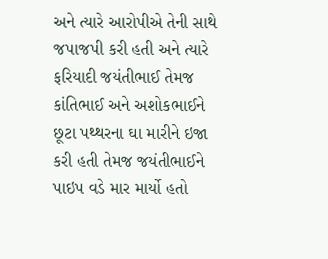અને ત્યારે આરોપીએ તેની સાથે જપાજપી કરી હતી અને ત્યારે ફરિયાદી જયંતીભાઈ તેમજ કાંતિભાઈ અને અશોકભાઈને છૂટા પથ્થરના ઘા મારીને ઇજા કરી હતી તેમજ જયંતીભાઈને પાઇપ વડે માર માર્યો હતો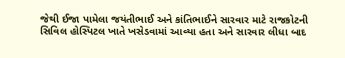જેથી ઈજા પામેલા જયંતીભાઈ અને કાંતિભાઈને સારવાર માટે રાજકોટની સિવિલ હોસ્પિટલ ખાતે ખસેડવામાં આવ્યા હતા અને સારવાર લીધા બાદ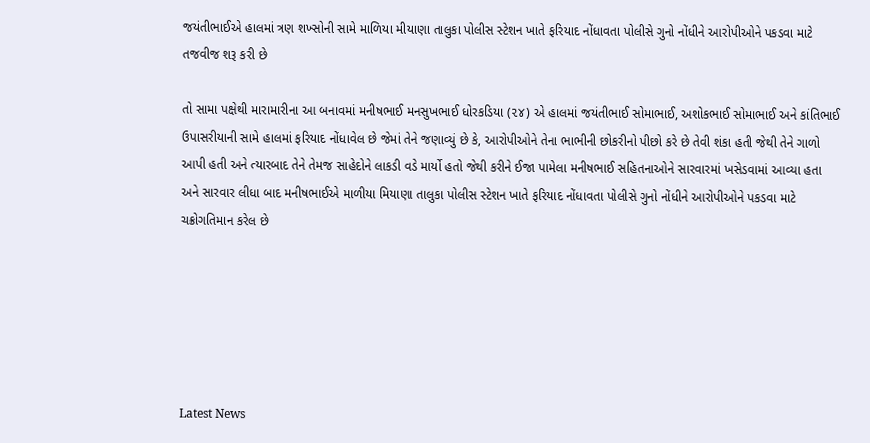જયંતીભાઈએ હાલમાં ત્રણ શખ્સોની સામે માળિયા મીયાણા તાલુકા પોલીસ સ્ટેશન ખાતે ફરિયાદ નોંધાવતા પોલીસે ગુનો નોંધીને આરોપીઓને પકડવા માટે તજવીજ શરૂ કરી છે

તો સામા પક્ષેથી મારામારીના આ બનાવમાં મનીષભાઈ મનસુખભાઈ ધોરકડિયા (૨૪) એ હાલમાં જયંતીભાઈ સોમાભાઈ, અશોકભાઈ સોમાભાઈ અને કાંતિભાઈ ઉપાસરીયાની સામે હાલમાં ફરિયાદ નોંધાવેલ છે જેમાં તેને જણાવ્યું છે કે, આરોપીઓને તેના ભાભીની છોકરીનો પીછો કરે છે તેવી શંકા હતી જેથી તેને ગાળો આપી હતી અને ત્યારબાદ તેને તેમજ સાહેદોને લાકડી વડે માર્યો હતો જેથી કરીને ઈજા પામેલા મનીષભાઈ સહિતનાઓને સારવારમાં ખસેડવામાં આવ્યા હતા અને સારવાર લીધા બાદ મનીષભાઈએ માળીયા મિયાણા તાલુકા પોલીસ સ્ટેશન ખાતે ફરિયાદ નોંધાવતા પોલીસે ગુનો નોંધીને આરોપીઓને પકડવા માટે ચક્રોગતિમાન કરેલ છે






Latest News